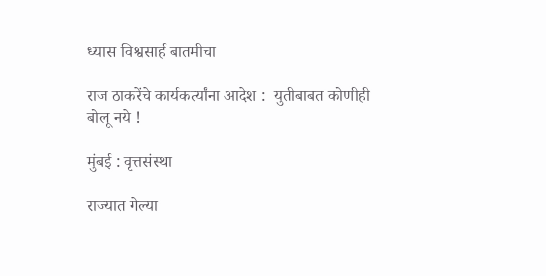ध्यास विश्वसार्ह बातमीचा

राज ठाकरेंचे कार्यकर्त्यांना आदेश :  युतीबाबत कोणीही बोलू नये !

मुंबई : वृत्तसंस्था

राज्यात गेल्या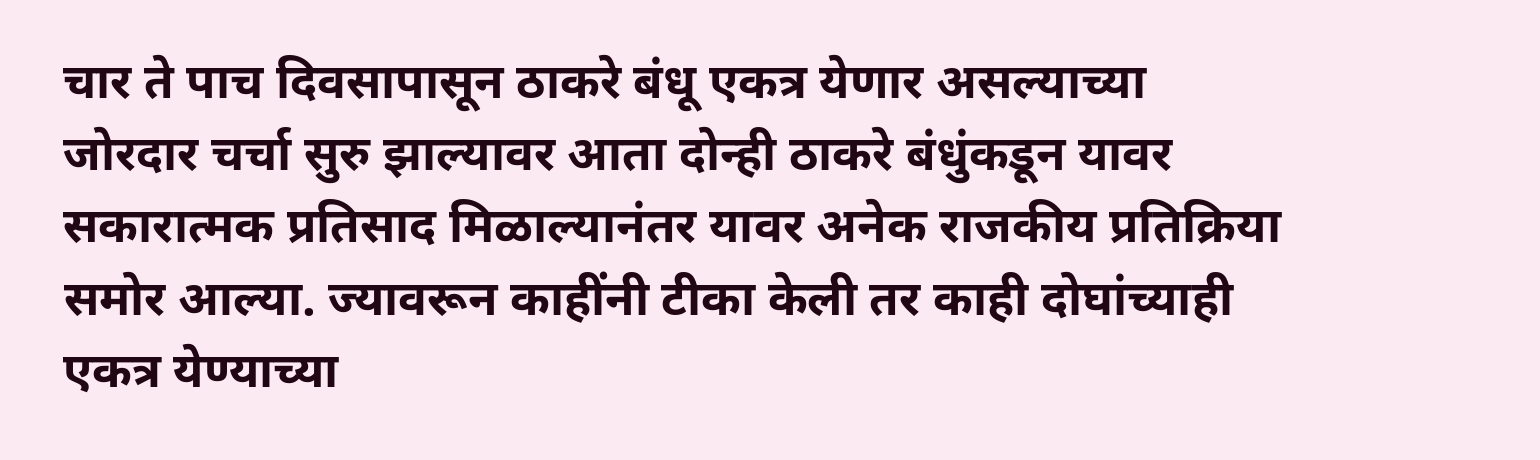चार ते पाच दिवसापासून ठाकरे बंधू एकत्र येणार असल्याच्या जोरदार चर्चा सुरु झाल्यावर आता दोन्ही ठाकरे बंधुंकडून यावर सकारात्मक प्रतिसाद मिळाल्यानंतर यावर अनेक राजकीय प्रतिक्रिया समोर आल्या. ज्यावरून काहींनी टीका केली तर काही दोघांच्याही एकत्र येण्याच्या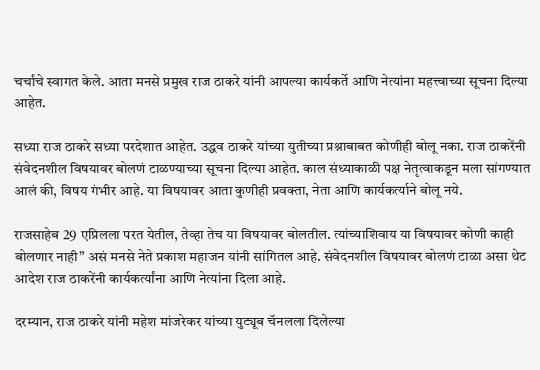चर्चांचे स्वागत केले. आता मनसे प्रमुख राज ठाकरे यांनी आपल्या कार्यकर्ते आणि नेत्यांना महत्त्वाच्या सूचना दिल्या आहेत.

सध्या राज ठाकरे सध्या परदेशात आहेत. उद्धव ठाकरे यांच्या युतीच्या प्रश्नाबाबत कोणीही बोलू नका. राज ठाकरेंनी संवेदनशील विषयावर बोलणं टाळण्याच्या सूचना दिल्या आहेत. काल संध्याकाळी पक्ष नेतृत्वाकडून मला सांगण्यात आलं की, विषय गंभीर आहे. या विषयावर आता कुणीही प्रवक्ता, नेता आणि कार्यकर्त्याने बोलू नये.

राजसाहेब 29 एप्रिलला परत येतील, तेव्हा तेच या विषयावर बोलतील. त्यांच्याशिवाय या विषयावर कोणी काही बोलणार नाही” असं मनसे नेते प्रकाश महाजन यांनी सांगितल आहे. संवेदनशील विषयावर बोलणं टाळा असा थेट आदेश राज ठाकरेंनी कार्यकर्त्यांना आणि नेत्यांना दिला आहे.

दरम्यान, राज ठाकरे यांनी महेश मांजरेकर यांच्या युट्यूब चॅनलला दिलेल्या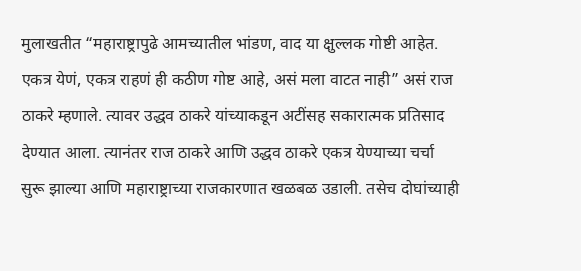मुलाखतीत “महाराष्ट्रापुढे आमच्यातील भांडण, वाद या क्षुल्लक गोष्टी आहेत. एकत्र येणं, एकत्र राहणं ही कठीण गोष्ट आहे, असं मला वाटत नाही” असं राज ठाकरे म्हणाले. त्यावर उद्धव ठाकरे यांच्याकडून अटींसह सकारात्मक प्रतिसाद देण्यात आला. त्यानंतर राज ठाकरे आणि उद्धव ठाकरे एकत्र येण्याच्या चर्चा सुरू झाल्या आणि महाराष्ट्राच्या राजकारणात खळबळ उडाली. तसेच दोघांच्याही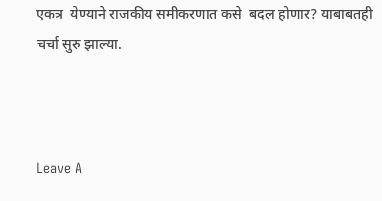एकत्र  येण्याने राजकीय समीकरणात कसे  बदल होणार? याबाबतही चर्चा सुरु झाल्या.



Leave A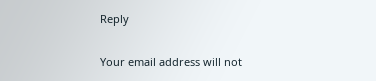Reply

Your email address will not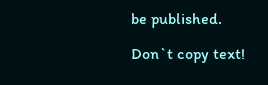be published.

Don`t copy text!